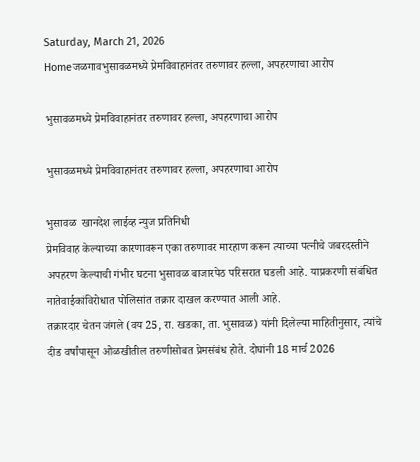Saturday, March 21, 2026
Homeजळगावभुसावळमध्ये प्रेमविवाहानंतर तरुणावर हल्ला, अपहरणाचा आरोप

भुसावळमध्ये प्रेमविवाहानंतर तरुणावर हल्ला, अपहरणाचा आरोप

भुसावळमध्ये प्रेमविवाहानंतर तरुणावर हल्ला, अपहरणाचा आरोप

भुसावळ  खानदेश लाईव्ह न्युज प्रतिनिधी
प्रेमविवाह केल्याच्या कारणावरून एका तरुणावर मारहाण करून त्याच्या पत्नीचे जबरदस्तीने अपहरण केल्याची गंभीर घटना भुसावळ बाजारपेठ परिसरात घडली आहे. याप्रकरणी संबंधित नातेवाईकांविरोधात पोलिसांत तक्रार दाखल करण्यात आली आहे.
तक्रारदार चेतन जंगले (वय 25, रा. खडका, ता. भुसावळ) यांनी दिलेल्या माहितीनुसार, त्यांचे दीड वर्षांपासून ओळखीतील तरुणीसोबत प्रेमसंबंध होते. दोघांनी 18 मार्च 2026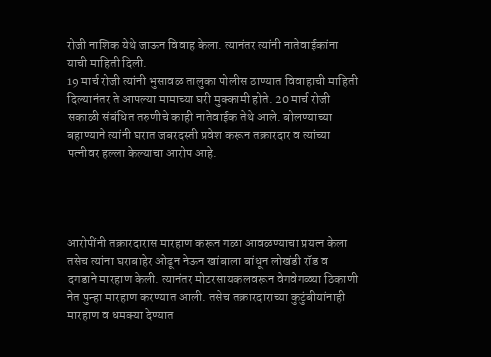रोजी नाशिक येथे जाऊन विवाह केला. त्यानंतर त्यांनी नातेवाईकांना याची माहिती दिली.
19 मार्च रोजी त्यांनी भुसावळ तालुका पोलीस ठाण्यात विवाहाची माहिती दिल्यानंतर ते आपल्या मामाच्या घरी मुक्कामी होते. 20 मार्च रोजी सकाळी संबंधित तरुणीचे काही नातेवाईक तेथे आले. बोलण्याच्या बहाण्याने त्यांनी घरात जबरदस्ती प्रवेश करून तक्रारदार व त्यांच्या पत्नीवर हल्ला केल्याचा आरोप आहे.




आरोपींनी तक्रारदारास मारहाण करून गळा आवळण्याचा प्रयत्न केला तसेच त्यांना घराबाहेर ओढून नेऊन खांबाला बांधून लोखंडी रॉड व दगडाने मारहाण केली. त्यानंतर मोटरसायकलवरून वेगवेगळ्या ठिकाणी नेत पुन्हा मारहाण करण्यात आली. तसेच तक्रारदाराच्या कुटुंबीयांनाही मारहाण व धमक्या देण्यात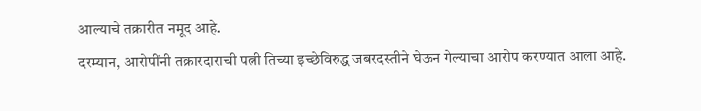आल्याचे तक्रारीत नमूद आहे.
दरम्यान, आरोपींनी तक्रारदाराची पत्नी तिच्या इच्छेविरुद्ध जबरदस्तीने घेऊन गेल्याचा आरोप करण्यात आला आहे.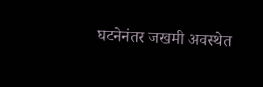घटनेनंतर जखमी अवस्थेत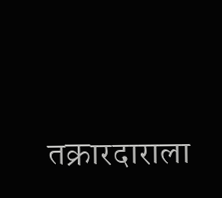तक्रारदाराला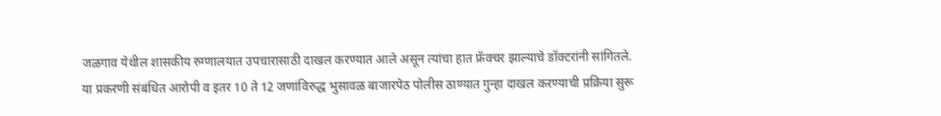जळगाव येथील शासकीय रुग्णालयात उपचारासाठी दाखल करण्यात आले असून त्यांचा हात फ्रॅक्चर झाल्याचे डॉक्टरांनी सांगितले.
या प्रकरणी संबंधित आरोपी व इतर 10 ते 12 जणांविरुद्ध भुसावळ बाजारपेठ पोलीस ठाण्यात गुन्हा दाखल करण्याची प्रक्रिया सुरू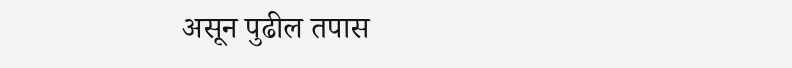असून पुढील तपास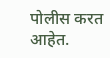पोलीस करत आहेत.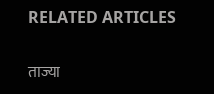RELATED ARTICLES

ताज्या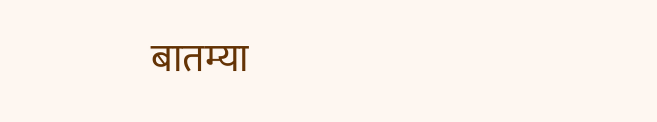बातम्या